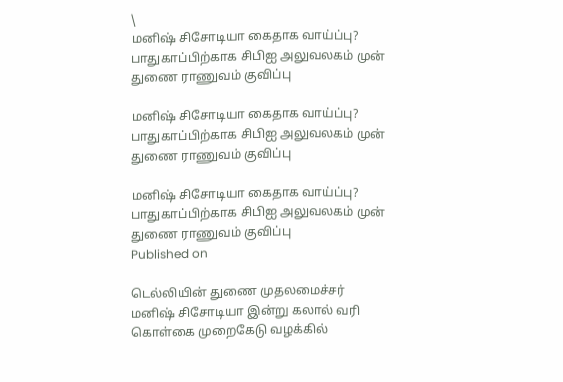\
மனிஷ் சிசோடியா கைதாக வாய்ப்பு? பாதுகாப்பிற்காக சிபிஐ அலுவலகம் முன் துணை ராணுவம் குவிப்பு

மனிஷ் சிசோடியா கைதாக வாய்ப்பு? பாதுகாப்பிற்காக சிபிஐ அலுவலகம் முன் துணை ராணுவம் குவிப்பு

மனிஷ் சிசோடியா கைதாக வாய்ப்பு? பாதுகாப்பிற்காக சிபிஐ அலுவலகம் முன் துணை ராணுவம் குவிப்பு
Published on

டெல்லியின் துணை முதலமைச்சர் மனிஷ் சிசோடியா இன்று கலால் வரி கொள்கை முறைகேடு வழக்கில்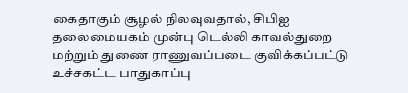கைதாகும் சூழல் நிலவுவதால், சிபிஐ தலைமையகம் முன்பு டெல்லி காவல்துறை மற்றும் துணை ராணுவப்படை குவிக்கப்பட்டு உச்சகட்ட பாதுகாப்பு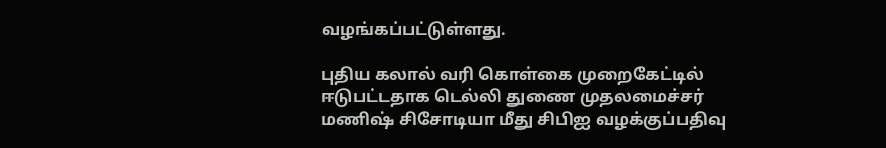வழங்கப்பட்டுள்ளது.

புதிய கலால் வரி கொள்கை முறைகேட்டில் ஈடுபட்டதாக டெல்லி துணை முதலமைச்சர் மணிஷ் சிசோடியா மீது சிபிஐ வழக்குப்பதிவு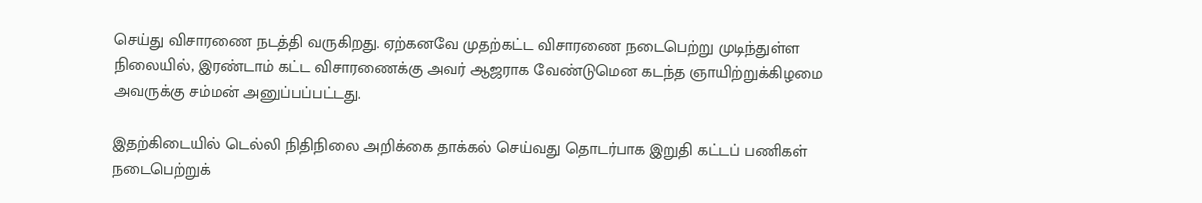செய்து விசாரணை நடத்தி வருகிறது. ஏற்கனவே முதற்கட்ட விசாரணை நடைபெற்று முடிந்துள்ள நிலையில், இரண்டாம் கட்ட விசாரணைக்கு அவர் ஆஜராக வேண்டுமென கடந்த ஞாயிற்றுக்கிழமை அவருக்கு சம்மன் அனுப்பப்பட்டது.

இதற்கிடையில் டெல்லி நிதிநிலை அறிக்கை தாக்கல் செய்வது தொடர்பாக இறுதி கட்டப் பணிகள் நடைபெற்றுக்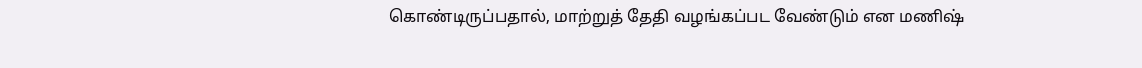கொண்டிருப்பதால், மாற்றுத் தேதி வழங்கப்பட வேண்டும் என மணிஷ்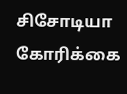சிசோடியா கோரிக்கை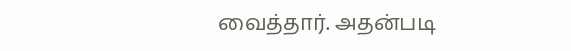வைத்தார். அதன்படி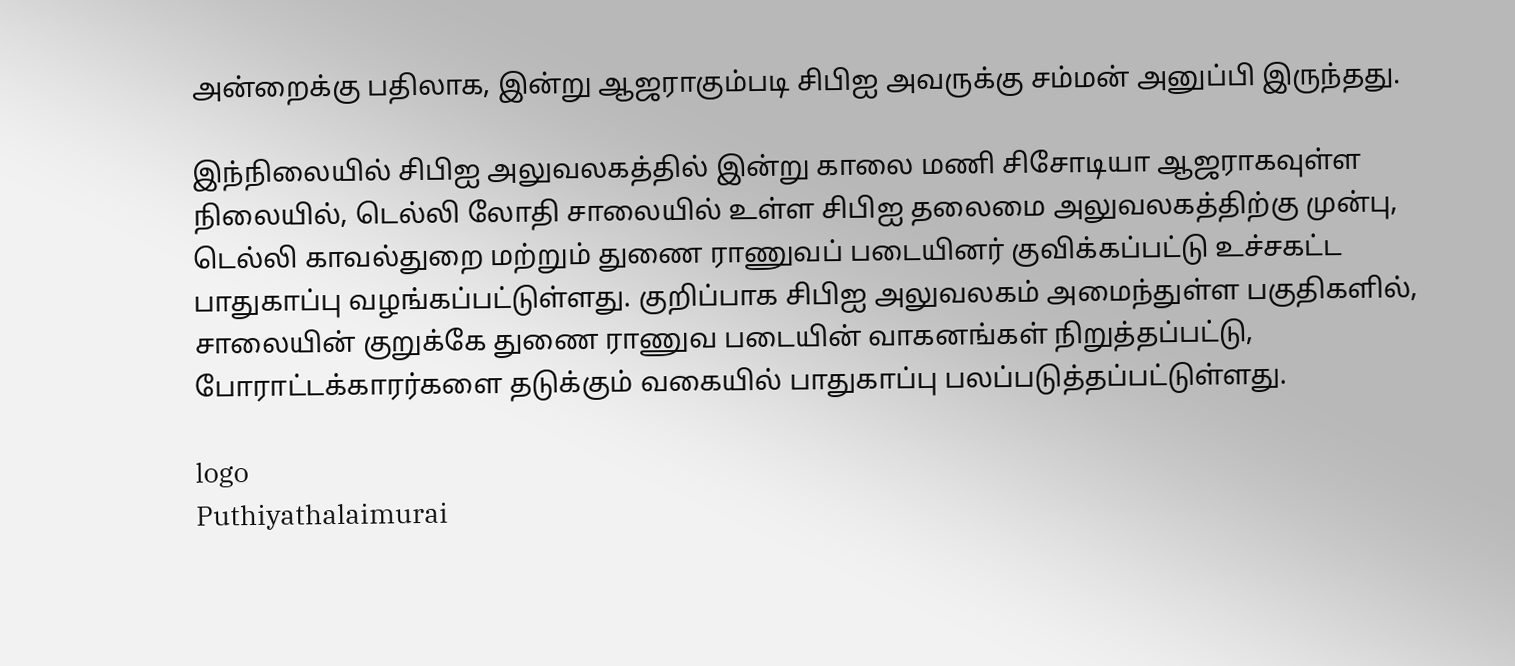அன்றைக்கு பதிலாக, இன்று ஆஜராகும்படி சிபிஐ அவருக்கு சம்மன் அனுப்பி இருந்தது.

இந்நிலையில் சிபிஐ அலுவலகத்தில் இன்று காலை மணி சிசோடியா ஆஜராகவுள்ள நிலையில், டெல்லி லோதி சாலையில் உள்ள சிபிஐ தலைமை அலுவலகத்திற்கு முன்பு, டெல்லி காவல்துறை மற்றும் துணை ராணுவப் படையினர் குவிக்கப்பட்டு உச்சகட்ட பாதுகாப்பு வழங்கப்பட்டுள்ளது. குறிப்பாக சிபிஐ அலுவலகம் அமைந்துள்ள பகுதிகளில், சாலையின் குறுக்கே துணை ராணுவ படையின் வாகனங்கள் நிறுத்தப்பட்டு, போராட்டக்காரர்களை தடுக்கும் வகையில் பாதுகாப்பு பலப்படுத்தப்பட்டுள்ளது.

logo
Puthiyathalaimurai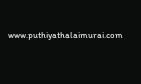www.puthiyathalaimurai.com